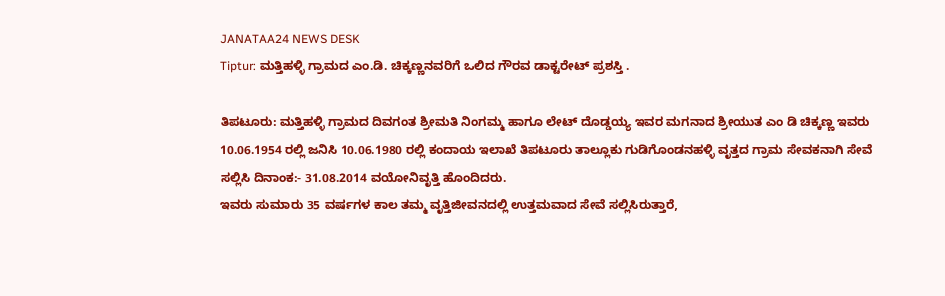JANATAA24 NEWS DESK
Tiptur: ಮತ್ತಿಹಳ್ಳಿ ಗ್ರಾಮದ ಎಂ.ಡಿ. ಚಿಕ್ಕಣ್ಣನವರಿಗೆ ಒಲಿದ ಗೌರವ ಡಾಕ್ಟರೇಟ್ ಪ್ರಶಸ್ತಿ .

ತಿಪಟೂರು: ಮತ್ತಿಹಳ್ಳಿ ಗ್ರಾಮದ ದಿವಗಂತ ಶ್ರೀಮತಿ ನಿಂಗಮ್ಮ ಹಾಗೂ ಲೇಟ್ ದೊಡ್ಡಯ್ಯ ಇವರ ಮಗನಾದ ಶ್ರೀಯುತ ಎಂ ಡಿ ಚಿಕ್ಕಣ್ಣ ಇವರು 10.06.1954 ರಲ್ಲಿ ಜನಿಸಿ 10.06.1980 ರಲ್ಲಿ ಕಂದಾಯ ಇಲಾಖೆ ತಿಪಟೂರು ತಾಲ್ಲೂಕು ಗುಡಿಗೊಂಡನಹಳ್ಳಿ ವೃತ್ತದ ಗ್ರಾಮ ಸೇವಕನಾಗಿ ಸೇವೆ ಸಲ್ಲಿಸಿ ದಿನಾಂಕ:- 31.08.2014 ವಯೋನಿವೃತ್ತಿ ಹೊಂದಿದರು.
ಇವರು ಸುಮಾರು 35 ವರ್ಷಗಳ ಕಾಲ ತಮ್ಮ ವೃತ್ತಿಜೀವನದಲ್ಲಿ ಉತ್ತಮವಾದ ಸೇವೆ ಸಲ್ಲಿಸಿರುತ್ತಾರೆ,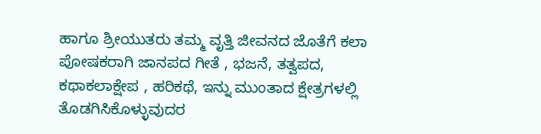ಹಾಗೂ ಶ್ರೀಯುತರು ತಮ್ಮ ವೃತ್ತಿ ಜೀವನದ ಜೊತೆಗೆ ಕಲಾ ಪೋಷಕರಾಗಿ ಜಾನಪದ ಗೀತೆ , ಭಜನೆ, ತತ್ವಪದ, ಕಥಾಕಲಾಕ್ಷೇಪ , ಹರಿಕಥೆ, ಇನ್ನು ಮುಂತಾದ ಕ್ಷೇತ್ರಗಳಲ್ಲಿ ತೊಡಗಿಸಿಕೊಳ್ಳುವುದರ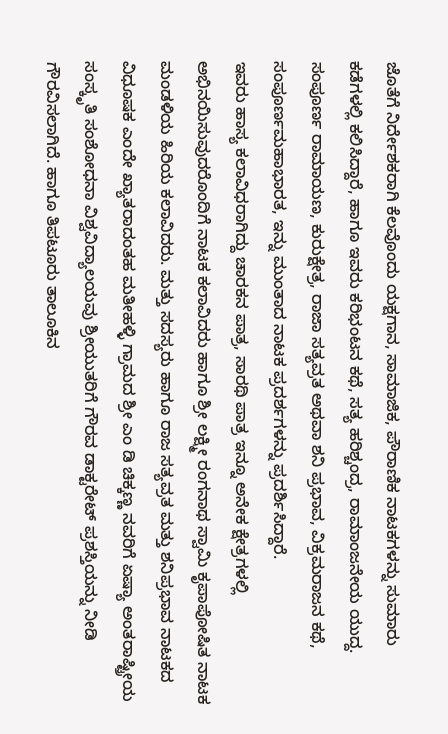ಜೊತೆಗೆ ನಿರ್ದೇಶಕರಾಗಿ ಕೆಲವೊಂದು ಯಕ್ಷಗಾನ, ಸಾಮಾಜಿಕ, ಪೌರಾಣಿಕ ನಾಟಕಗಳನ್ನು ಸುಮಾರು ಕಡೆಗಳಲ್ಲಿ ಕಲಿಸಿದ್ದಾರೆ, ಹಾಗೂ ಇವರು ಕರಿಭಂಟನ ಕಥೆ, ಸತ್ಯ ಹರಿಶ್ಚಂದ್ರ, ರಾಮಾಂಜನೇಯ ಯುದ್ದ. ಸಂಪೂರ್ಣ ರಾಮಾಯಣ, ಕುರುಕ್ಷೇತ್ರ, ರಾಜಾ ಸತ್ಯವ್ರತ ಅಥವಾ ಶನಿ ಪ್ರಭಾವ, ವಿಕ್ರಮರಾಜನ ಕಥೆ, ಸಂಪೂರ್ಣಮಹಾಭಾರತ, ಇನ್ನು ಮುಂತಾದ ನಾಟಕ ಪ್ರದರ್ಶಗಳನ್ನು ಪ್ರದರ್ಶಿಸಿದ್ದಾರೆ.
ಇವರು ಹಾಸ್ಯ ಕಲಾವಿಧರಾಗಿದ್ದು ಚಾರಕನ ಪಾತ್ರ, ಸಾರಥಿ ಪಾತ್ರ ಇನ್ನೂ ಅನೇಕ ಕ್ಷೇತ್ರಗಳಲ್ಲಿ ಅಭಿನಯಿಸುವುದರೊಂದಿಗೆ ನಾಟಕ ಕಲಾವಿದರು ಹಾಗೂ ಶ್ರೀ ಲಕ್ಷ್ಮೀ ರಂಗನಾಥ ಸ್ವಾಮಿ ಕೃಪಾಪೋಷಿತ ನಾಟಕ ಮಂಡಳಿಯ ಹಿರಿಯ ಕಲಾವಿದರು. ಮತ್ತು ಸದಸ್ಯರು ಹಾಗೂ ರಾಜ ಸತ್ಯವ್ರತ ಮತ್ತು ಶನಿಪ್ರಭಾವ ನಾಟಕದ ವಿಧೂಷಕ ಎಂದೇ ಖ್ಯಾತರಾದಂತಹ ಮತೀಹಳ್ಳಿ ಗ್ರಾಮದ ಶ್ರೀ ಎಂ ಡಿ ಚಿಕ್ಕಣ್ಣ ನವರಿಗೆ ಏಷ್ಯಾ ಅಂತರಾಷ್ಟ್ರೀಯ ಸಂಸ್ಕೃತಿ ಸಂಶೋಧನಾ ವಿಶ್ವವಿದ್ಯಾಲಯವು ಶ್ರೀಯುತರಿಗೆ ಗೌರವ ಡಾಕ್ಟರೇಟ್ ಪ್ರಶಸ್ತಿಯನ್ನು ನೀಡಿ ಗೌರವಿಸಲಾಗಿದೆ. ಹಾಗೂ ತಿಪಟೂರು ತಾಲೂಕಿನ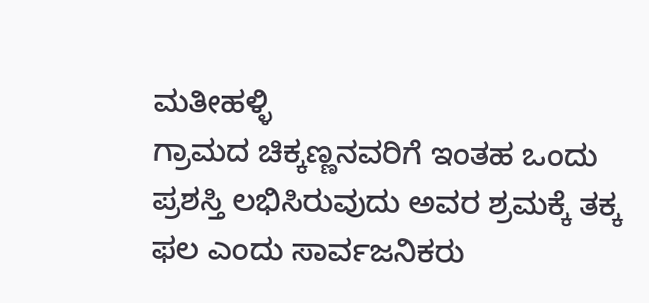ಮತೀಹಳ್ಳಿ
ಗ್ರಾಮದ ಚಿಕ್ಕಣ್ಣನವರಿಗೆ ಇಂತಹ ಒಂದು ಪ್ರಶಸ್ತಿ ಲಭಿಸಿರುವುದು ಅವರ ಶ್ರಮಕ್ಕೆ ತಕ್ಕ ಫಲ ಎಂದು ಸಾರ್ವಜನಿಕರು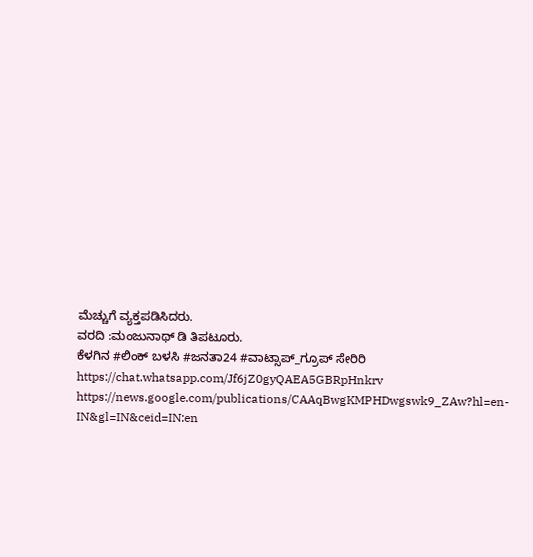ಮೆಚ್ಚುಗೆ ವ್ಯಕ್ತಪಡಿಸಿದರು.
ವರದಿ :ಮಂಜುನಾಥ್ ಡಿ ತಿಪಟೂರು.
ಕೆಳಗಿನ #ಲಿಂಕ್ ಬಳಸಿ #ಜನತಾ24 #ವಾಟ್ಸಾಪ್_ಗ್ರೂಪ್ ಸೇರಿರಿ https://chat.whatsapp.com/Jf6jZ0gyQAEA5GBRpHnkrv
https://news.google.com/publications/CAAqBwgKMPHDwgswk9_ZAw?hl=en-IN&gl=IN&ceid=IN:en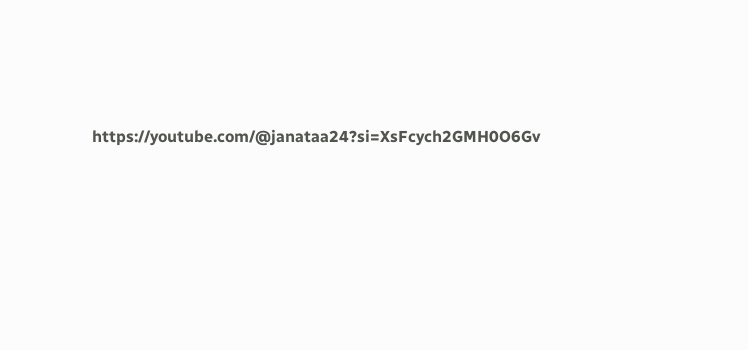https://youtube.com/@janataa24?si=XsFcych2GMH0O6Gv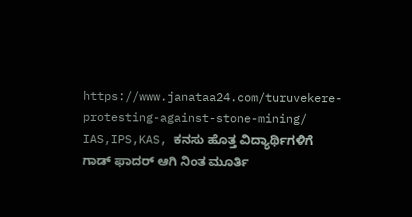https://www.janataa24.com/turuvekere-protesting-against-stone-mining/
IAS,IPS,KAS, ಕನಸು ಹೊತ್ತ ವಿದ್ಯಾರ್ಥಿಗಳಿಗೆ ಗಾಡ್ ಫಾದರ್ ಆಗಿ ನಿಂತ ಮೂರ್ತಿ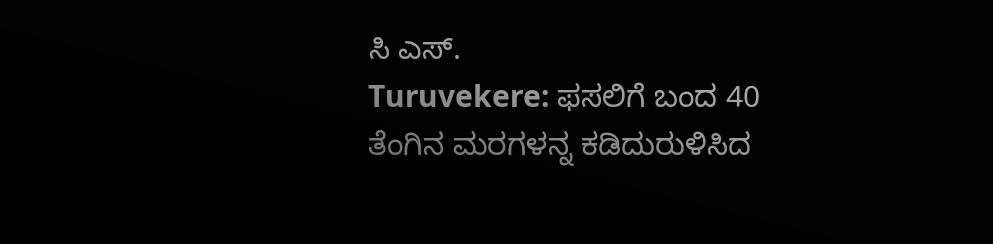ಸಿ ಎಸ್.
Turuvekere: ಫಸಲಿಗೆ ಬಂದ 40 ತೆಂಗಿನ ಮರಗಳನ್ನ ಕಡಿದುರುಳಿಸಿದ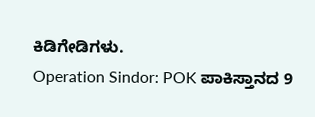ಕಿಡಿಗೇಡಿಗಳು.
Operation Sindor: POK ಪಾಕಿಸ್ತಾನದ 9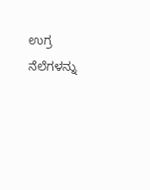ಉಗ್ರ ನೆಲೆಗಳನ್ನು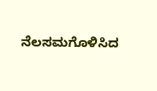ನೆಲಸಮಗೊಳಿಸಿದ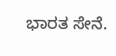ಭಾರತ ಸೇನೆ.